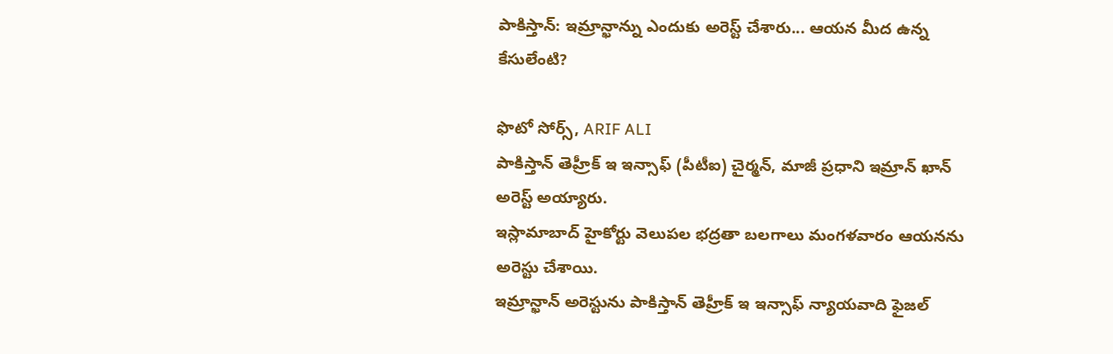పాకిస్తాన్: ఇమ్రాన్ఖాన్ను ఎందుకు అరెస్ట్ చేశారు... ఆయన మీద ఉన్న కేసులేంటి?

ఫొటో సోర్స్, ARIF ALI
పాకిస్తాన్ తెహ్రీక్ ఇ ఇన్సాఫ్ (పీటీఐ) చైర్మన్, మాజీ ప్రధాని ఇమ్రాన్ ఖాన్ అరెస్ట్ అయ్యారు.
ఇస్లామాబాద్ హైకోర్టు వెలుపల భద్రతా బలగాలు మంగళవారం ఆయనను అరెస్టు చేశాయి.
ఇమ్రాన్ఖాన్ అరెస్టును పాకిస్తాన్ తెహ్రీక్ ఇ ఇన్సాఫ్ న్యాయవాది ఫైజల్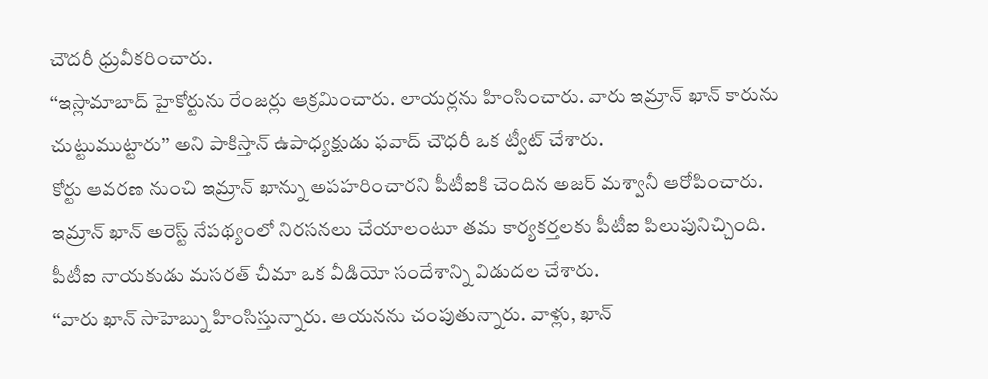చౌదరీ ధ్రువీకరించారు.
‘‘ఇస్లామాబాద్ హైకోర్టును రేంజర్లు ఆక్రమించారు. లాయర్లను హింసించారు. వారు ఇమ్రాన్ ఖాన్ కారును చుట్టుముట్టారు’’ అని పాకిస్తాన్ ఉపాధ్యక్షుడు ఫవాద్ చౌధరీ ఒక ట్వీట్ చేశారు.
కోర్టు ఆవరణ నుంచి ఇమ్రాన్ ఖాన్ను అపహరించారని పీటీఐకి చెందిన అజర్ మశ్వానీ ఆరోపించారు.
ఇమ్రాన్ ఖాన్ అరెస్ట్ నేపథ్యంలో నిరసనలు చేయాలంటూ తమ కార్యకర్తలకు పీటీఐ పిలుపునిచ్చింది.
పీటీఐ నాయకుడు మసరత్ చీమా ఒక వీడియో సందేశాన్ని విడుదల చేశారు.
‘‘వారు ఖాన్ సాహెబ్ను హింసిస్తున్నారు. ఆయనను చంపుతున్నారు. వాళ్లు, ఖాన్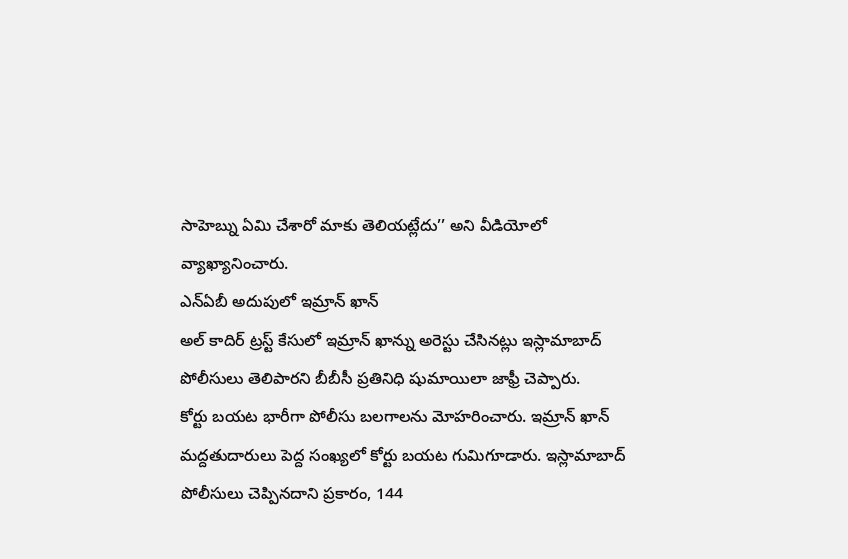సాహెబ్ను ఏమి చేశారో మాకు తెలియట్లేదు’’ అని వీడియోలో వ్యాఖ్యానించారు.
ఎన్ఏబీ అదుపులో ఇమ్రాన్ ఖాన్
అల్ కాదిర్ ట్రస్ట్ కేసులో ఇమ్రాన్ ఖాన్ను అరెస్టు చేసినట్లు ఇస్లామాబాద్ పోలీసులు తెలిపారని బీబీసీ ప్రతినిధి షుమాయిలా జాఫ్రీ చెప్పారు.
కోర్టు బయట భారీగా పోలీసు బలగాలను మోహరించారు. ఇమ్రాన్ ఖాన్ మద్దతుదారులు పెద్ద సంఖ్యలో కోర్టు బయట గుమిగూడారు. ఇస్లామాబాద్ పోలీసులు చెప్పినదాని ప్రకారం, 144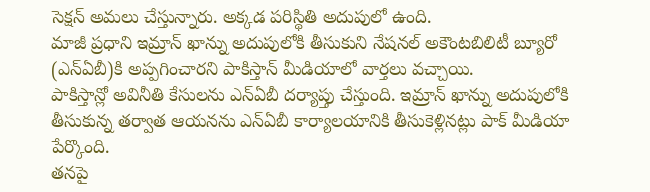సెక్షన్ అమలు చేస్తున్నారు. అక్కడ పరిస్థితి అదుపులో ఉంది.
మాజీ ప్రధాని ఇమ్రాన్ ఖాన్ను అదుపులోకి తీసుకుని నేషనల్ అకౌంటబిలిటీ బ్యూరో (ఎన్ఏబీ)కి అప్పగించారని పాకిస్తాన్ మీడియాలో వార్తలు వచ్చాయి.
పాకిస్తాన్లో అవినీతి కేసులను ఎన్ఏబీ దర్యాప్తు చేస్తుంది. ఇమ్రాన్ ఖాన్ను అదుపులోకి తీసుకున్న తర్వాత ఆయనను ఎన్ఏబీ కార్యాలయానికి తీసుకెళ్లినట్లు పాక్ మీడియా పేర్కొంది.
తనపై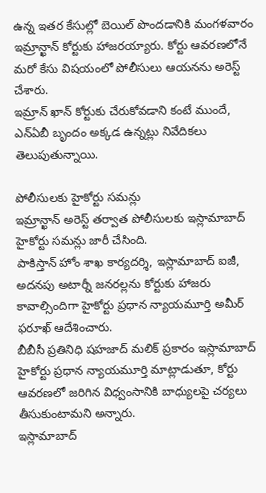ఉన్న ఇతర కేసుల్లో బెయిల్ పొందడానికి మంగళవారం ఇమ్రాన్ఖాన్ కోర్టుకు హాజరయ్యారు. కోర్టు ఆవరణలోనే మరో కేసు విషయంలో పోలీసులు ఆయనను అరెస్ట్ చేశారు.
ఇమ్రాన్ ఖాన్ కోర్టుకు చేరుకోవడాని కంటే ముందే, ఎన్ఏబీ బృందం అక్కడ ఉన్నట్లు నివేదికలు తెలుపుతున్నాయి.

పోలీసులకు హైకోర్టు సమన్లు
ఇమ్రాన్ఖాన్ అరెస్ట్ తర్వాత పోలీసులకు ఇస్లామాబాద్ హైకోర్టు సమన్లు జారీ చేసింది.
పాకిస్తాన్ హోం శాఖ కార్యదర్శి, ఇస్లామాబాద్ ఐజీ, అదనపు అటార్నీ జనరల్లను కోర్టుకు హాజరు కావాల్సిందిగా హైకోర్టు ప్రధాన న్యాయమూర్తి అమీర్ ఫరూఖ్ ఆదేశించారు.
బీబీసీ ప్రతినిధి షహజాద్ మలిక్ ప్రకారం ఇస్లామాబాద్ హైకోర్టు ప్రధాన న్యాయమూర్తి మాట్లాడుతూ, కోర్టు ఆవరణలో జరిగిన విధ్వంసానికి బాధ్యులపై చర్యలు తీసుకుంటామని అన్నారు.
ఇస్లామాబాద్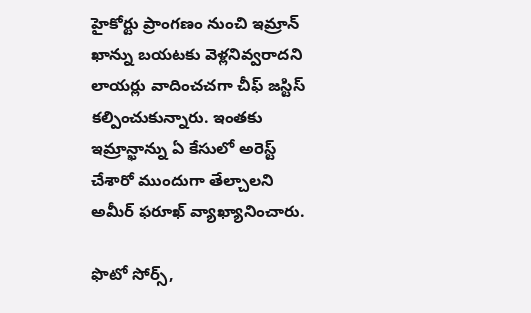హైకోర్టు ప్రాంగణం నుంచి ఇమ్రాన్ ఖాన్ను బయటకు వెళ్లనివ్వరాదని లాయర్లు వాదించచగా చీఫ్ జస్టిస్ కల్పించుకున్నారు. ఇంతకు ఇమ్రాన్ఖాన్ను ఏ కేసులో అరెస్ట్ చేశారో ముందుగా తేల్చాలని అమీర్ ఫరూఖ్ వ్యాఖ్యానించారు.

ఫొటో సోర్స్,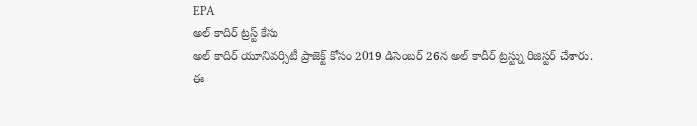EPA
అల్ కాదిర్ ట్రస్ట్ కేసు
అల్ కాదిర్ యూనివర్సిటీ ప్రాజెక్ట్ కోసం 2019 డిసెంబర్ 26న అల్ కాదీర్ ట్రస్ట్ను రిజిస్టర్ చేశారు.
ఈ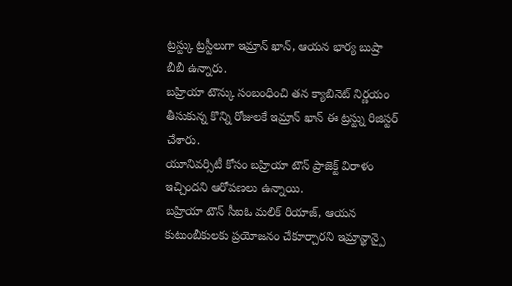ట్రస్ట్కు ట్రస్టీలుగా ఇమ్రాన్ ఖాన్, ఆయన భార్య బుష్రా బీబీ ఉన్నారు.
బహ్రియా టౌన్కు సంబంధించి తన క్యాబినెట్ నిర్ణయం తీసుకున్న కొన్ని రోజులకే ఇమ్రాన్ ఖాన్ ఈ ట్రస్ట్ను రిజిస్టర్ చేశారు.
యూనివర్సిటీ కోసం బహ్రియా టౌన్ ప్రాజెక్ట్ విరాళం ఇచ్చిందని ఆరోపణలు ఉన్నాయి.
బహ్రియా టౌన్ సీఐఓ మలిక్ రియాజ్, ఆయన కుటుంబీకులకు ప్రయోజనం చేకూర్చారని ఇమ్రాన్ఖాన్పై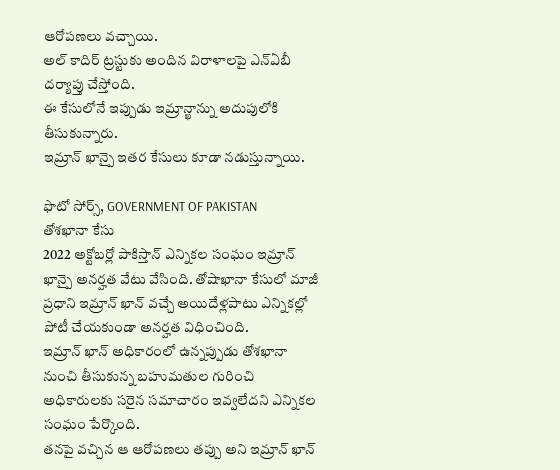ఆరోపణలు వచ్చాయి.
అల్ కాదిర్ ట్రస్టుకు అందిన విరాళాలపై ఎన్ఏబీ దర్యాప్తు చేస్తోంది.
ఈ కేసులోనే ఇప్పుడు ఇమ్రాన్ఖాన్ను అదుపులోకి తీసుకున్నారు.
ఇమ్రాన్ ఖాన్పై ఇతర కేసులు కూడా నడుస్తున్నాయి.

ఫొటో సోర్స్, GOVERNMENT OF PAKISTAN
తోశఖానా కేసు
2022 అక్టోబర్లో పాకిస్తాన్ ఎన్నికల సంఘం ఇమ్రాన్ ఖాన్పై అనర్హత వేటు వేసింది. తోషాఖానా కేసులో మాజీ ప్రధాని ఇమ్రాన్ ఖాన్ వచ్చే అయిదేళ్లపాటు ఎన్నికల్లో పోటీ చేయకుండా అనర్హత విధించింది.
ఇమ్రాన్ ఖాన్ అధికారంలో ఉన్నప్పుడు తోశఖానా నుంచి తీసుకున్న బహుమతుల గురించి అధికారులకు సరైన సమాచారం ఇవ్వలేదని ఎన్నికల సంఘం పేర్కొంది.
తనపై వచ్చిన ఆ ఆరోపణలు తప్పు అని ఇమ్రాన్ ఖాన్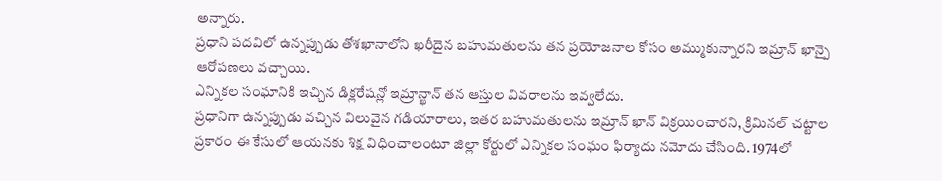అన్నారు.
ప్రధాని పదవిలో ఉన్నప్పుడు తోశఖానాలోని ఖరీదైన బహుమతులను తన ప్రయోజనాల కోసం అమ్ముకున్నారని ఇమ్రాన్ ఖాన్పై ఆరోపణలు వచ్చాయి.
ఎన్నికల సంఘానికి ఇచ్చిన డిక్లరేషన్లో ఇమ్రాన్ఖాన్ తన ఆస్తుల వివరాలను ఇవ్వలేదు.
ప్రధానిగా ఉన్నప్పుడు వచ్చిన విలువైన గడియారాలు, ఇతర బహుమతులను ఇమ్రాన్ ఖాన్ విక్రయించారని, క్రిమినల్ చట్టాల ప్రకారం ఈ కేసులో ఆయనకు శిక్ష విధించాలంటూ జిల్లా కోర్టులో ఎన్నికల సంఘం ఫిర్యాదు నమోదు చేసింది. 1974లో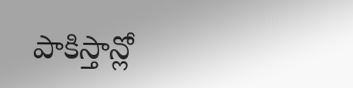పాకిస్తాన్లో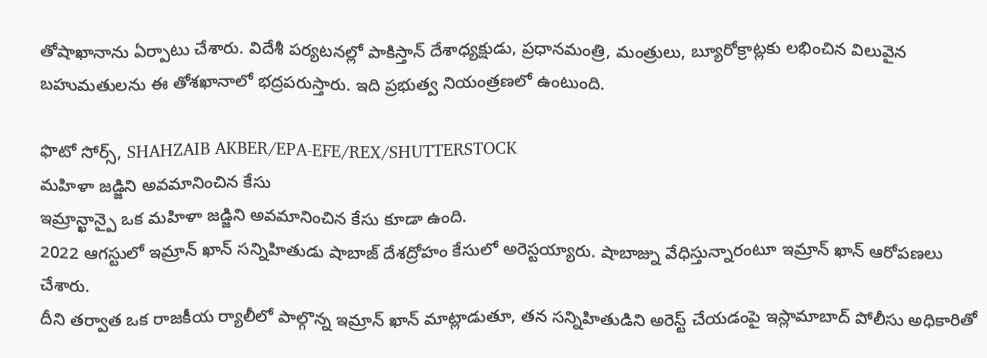తోషాఖానాను ఏర్పాటు చేశారు. విదేశీ పర్యటనల్లో పాకిస్తాన్ దేశాధ్యక్షుడు, ప్రధానమంత్రి, మంత్రులు, బ్యూరోక్రాట్లకు లభించిన విలువైన బహుమతులను ఈ తోశఖానాలో భద్రపరుస్తారు. ఇది ప్రభుత్వ నియంత్రణలో ఉంటుంది.

ఫొటో సోర్స్, SHAHZAIB AKBER/EPA-EFE/REX/SHUTTERSTOCK
మహిళా జడ్జిని అవమానించిన కేసు
ఇమ్రాన్ఖాన్పై ఒక మహిళా జడ్జిని అవమానించిన కేసు కూడా ఉంది.
2022 ఆగస్టులో ఇమ్రాన్ ఖాన్ సన్నిహితుడు షాబాజ్ దేశద్రోహం కేసులో అరెస్టయ్యారు. షాబాజ్ను వేధిస్తున్నారంటూ ఇమ్రాన్ ఖాన్ ఆరోపణలు చేశారు.
దీని తర్వాత ఒక రాజకీయ ర్యాలీలో పాల్గొన్న ఇమ్రాన్ ఖాన్ మాట్లాడుతూ, తన సన్నిహితుడిని అరెస్ట్ చేయడంపై ఇస్లామాబాద్ పోలీసు అధికారితో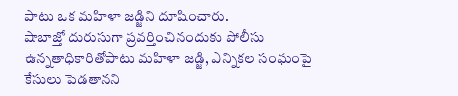పాటు ఒక మహిళా జడ్జిని దూషించారు.
షాబాజ్తో దురుసుగా ప్రవర్తించినందుకు పోలీసు ఉన్నతాధికారితోపాటు మహిళా జడ్జి, ఎన్నికల సంఘంపై కేసులు పెడతానని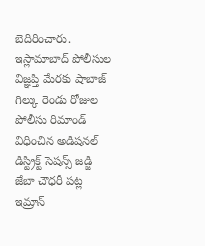బెదిరించారు.
ఇస్లామాబాద్ పోలీసుల విజ్ఞప్తి మేరకు షాబాజ్ గిల్కు రెండు రోజుల పోలీసు రిమాండ్ విధించిన అడిషనల్ డిస్ట్రిక్ట్ సెషన్స్ జడ్జి జేబా చౌధరీ పట్ల ఇమ్రాన్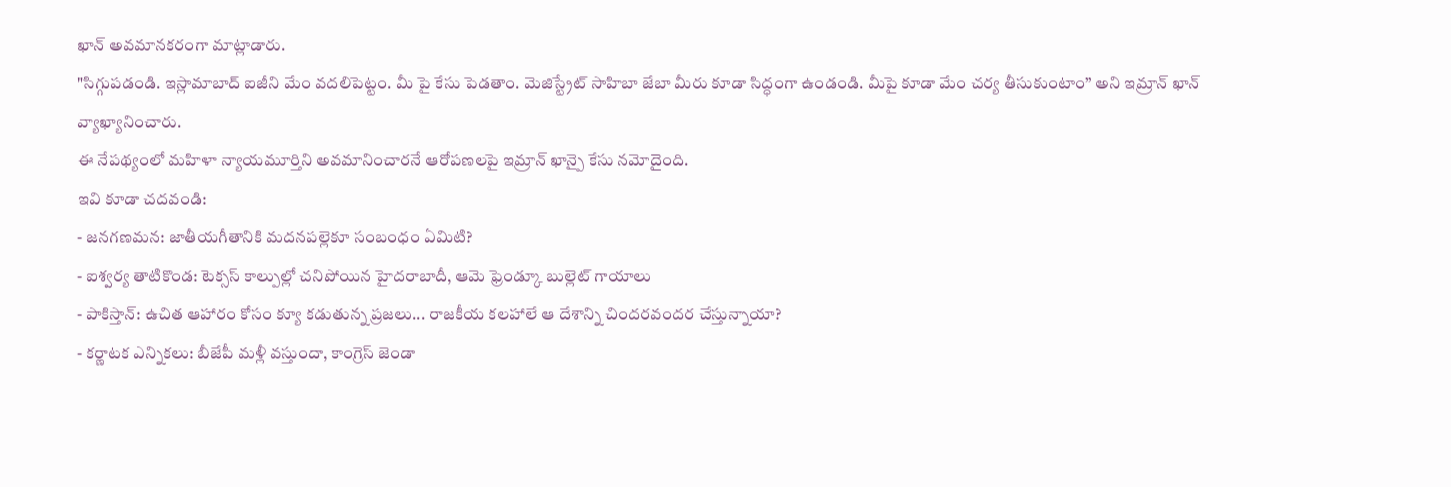ఖాన్ అవమానకరంగా మాట్లాడారు.
"సిగ్గుపడండి. ఇస్లామాబాద్ ఐజీని మేం వదలిపెట్టం. మీ పై కేసు పెడతాం. మెజిస్ట్రేట్ సాహిబా జేబా మీరు కూడా సిద్ధంగా ఉండండి. మీపై కూడా మేం చర్య తీసుకుంటాం’’ అని ఇమ్రాన్ ఖాన్ వ్యాఖ్యానించారు.
ఈ నేపథ్యంలో మహిళా న్యాయమూర్తిని అవమానించారనే ఆరోపణలపై ఇమ్రాన్ ఖాన్పై కేసు నమోదైంది.
ఇవి కూడా చదవండి:
- జనగణమన: జాతీయగీతానికి మదనపల్లెకూ సంబంధం ఏమిటి?
- ఐశ్వర్య తాటికొండ: టెక్సస్ కాల్పుల్లో చనిపోయిన హైదరాబాదీ, ఆమె ఫ్రెండ్కూ బుల్లెట్ గాయాలు
- పాకిస్తాన్: ఉచిత ఆహారం కోసం క్యూ కడుతున్న ప్రజలు... రాజకీయ కలహాలే ఆ దేశాన్ని చిందరవందర చేస్తున్నాయా?
- కర్ణాటక ఎన్నికలు: బీజేపీ మళ్లీ వస్తుందా, కాంగ్రెస్ జెండా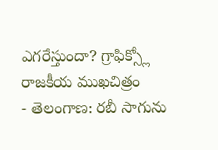ఎగరేస్తుందా? గ్రాఫిక్స్లో రాజకీయ ముఖచిత్రం
- తెలంగాణ: రబీ సాగును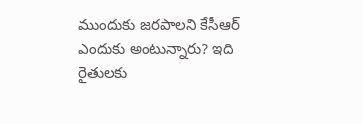ముందుకు జరపాలని కేసీఆర్ ఎందుకు అంటున్నారు? ఇది రైతులకు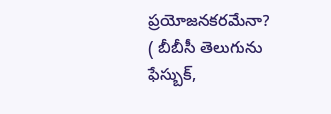ప్రయోజనకరమేనా?
( బీబీసీ తెలుగును ఫేస్బుక్,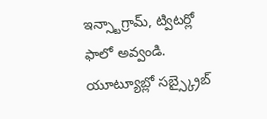ఇన్స్టాగ్రామ్, ట్విటర్లో ఫాలో అవ్వండి. యూట్యూబ్లో సబ్స్క్రైబ్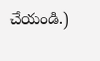చేయండి.)